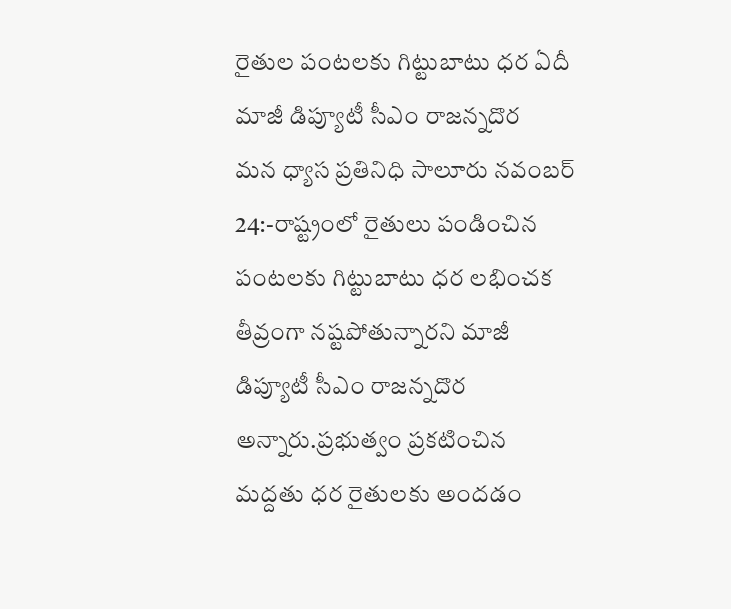రైతుల పంటలకు గిట్టుబాటు ధర ఏదీ మాజీ డిప్యూటీ సీఎం రాజన్నదొర
మన ధ్యాస ప్రతినిధి సాలూరు నవంబర్ 24:-రాష్ట్రంలో రైతులు పండించిన పంటలకు గిట్టుబాటు ధర లభించక తీవ్రంగా నష్టపోతున్నారని మాజీ డిప్యూటీ సీఎం రాజన్నదొర అన్నారు.ప్రభుత్వం ప్రకటించిన మద్దతు ధర రైతులకు అందడం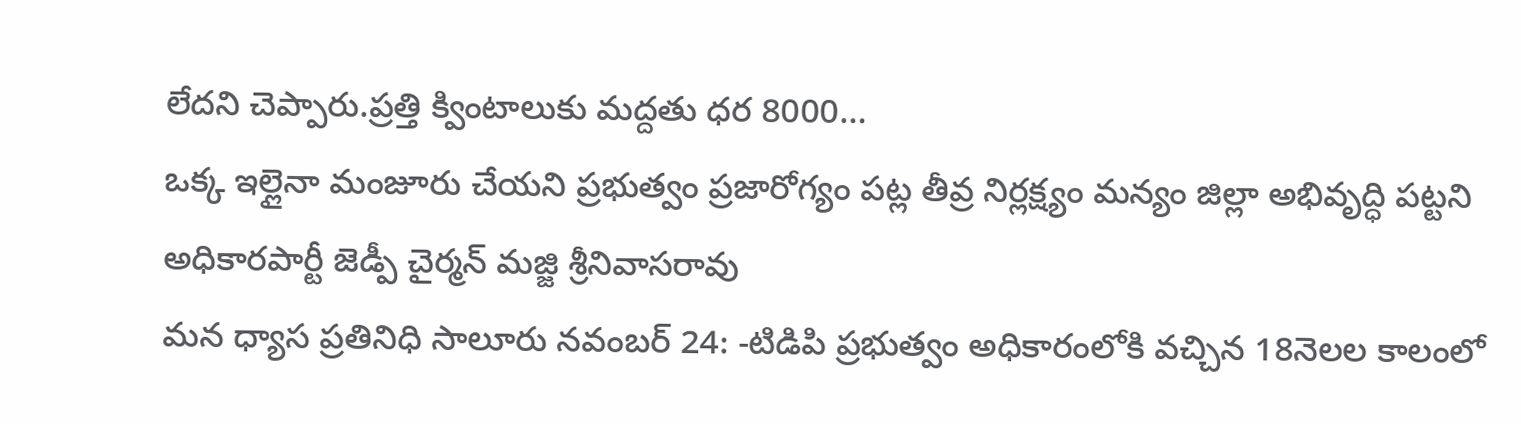లేదని చెప్పారు.ప్రత్తి క్వింటాలుకు మద్దతు ధర 8000…
ఒక్క ఇల్లైనా మంజూరు చేయని ప్రభుత్వం ప్రజారోగ్యం పట్ల తీవ్ర నిర్లక్ష్యం మన్యం జిల్లా అభివృద్ధి పట్టని అధికారపార్టీ జెడ్పీ చైర్మన్ మజ్జి శ్రీనివాసరావు
మన ధ్యాస ప్రతినిధి సాలూరు నవంబర్ 24: -టిడిపి ప్రభుత్వం అధికారంలోకి వచ్చిన 18నెలల కాలంలో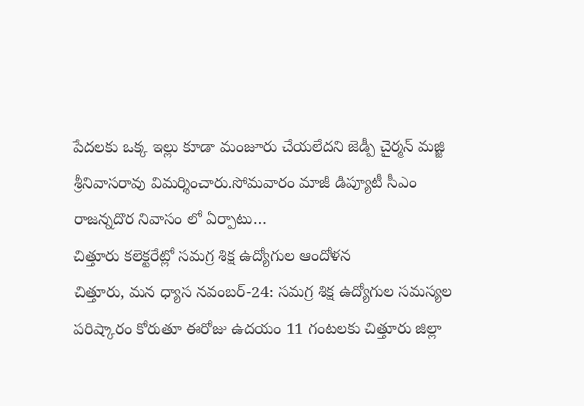పేదలకు ఒక్క ఇల్లు కూడా మంజూరు చేయలేదని జెడ్పీ చైర్మన్ మజ్జి శ్రీనివాసరావు విమర్శించారు.సోమవారం మాజీ డిప్యూటీ సీఎం రాజన్నదొర నివాసం లో ఏర్పాటు…
చిత్తూరు కలెక్టరేట్లో సమగ్ర శిక్ష ఉద్యోగుల ఆందోళన
చిత్తూరు, మన ధ్యాస నవంబర్-24: సమగ్ర శిక్ష ఉద్యోగుల సమస్యల పరిష్కారం కోరుతూ ఈరోజు ఉదయం 11 గంటలకు చిత్తూరు జిల్లా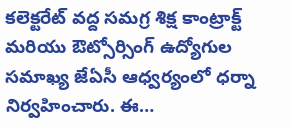కలెక్టరేట్ వద్ద సమగ్ర శిక్ష కాంట్రాక్ట్ మరియు ఔట్సోర్సింగ్ ఉద్యోగుల సమాఖ్య జేఏసీ ఆధ్వర్యంలో ధర్నా నిర్వహించారు. ఈ…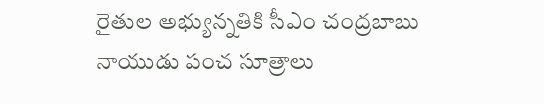రైతుల అభ్యున్నతికి సీఎం చంద్రబాబు నాయుడు పంచ సూత్రాలు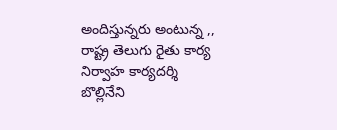అందిస్తున్నరు అంటున్న ,, రాష్ట్ర తెలుగు రైతు కార్య నిర్వాహ కార్యదర్శి బొల్లినేని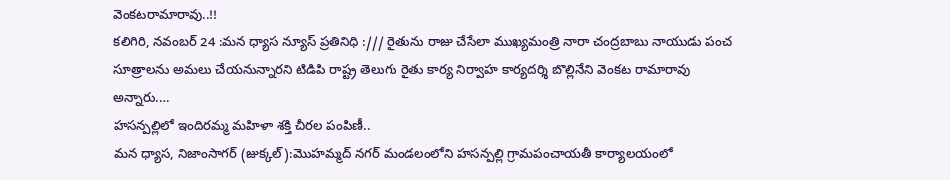వెంకటరామారావు..!!
కలిగిరి, నవంబర్ 24 :మన ధ్యాస న్యూస్ ప్రతినిధి :/// రైతును రాజు చేసేలా ముఖ్యమంత్రి నారా చంద్రబాబు నాయుడు పంచ సూత్రాలను అమలు చేయనున్నారని టిడిపి రాష్ట్ర తెలుగు రైతు కార్య నిర్వాహ కార్యదర్శి బొల్లినేని వెంకట రామారావు అన్నారు.…
హసన్పల్లిలో ఇందిరమ్మ మహిళా శక్తి చీరల పంపిణీ..
మన ధ్యాస, నిజాంసాగర్ (జుక్కల్):మొహమ్మద్ నగర్ మండలంలోని హసన్పల్లి గ్రామపంచాయతీ కార్యాలయంలో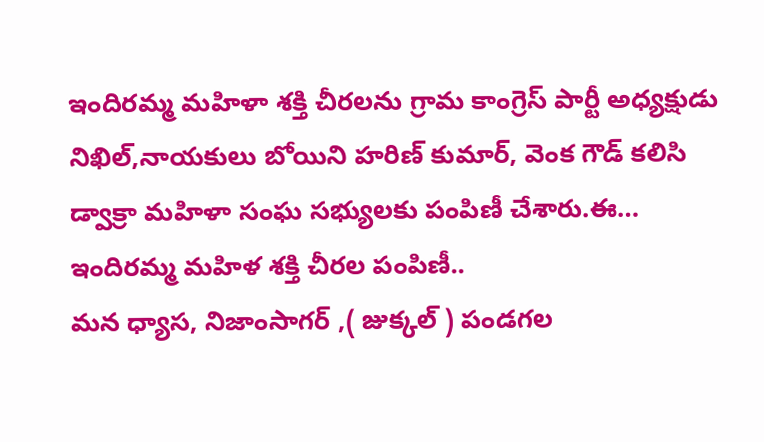ఇందిరమ్మ మహిళా శక్తి చీరలను గ్రామ కాంగ్రెస్ పార్టీ అధ్యక్షుడు నిఖిల్,నాయకులు బోయిని హరిణ్ కుమార్, వెంక గౌడ్ కలిసి డ్వాక్రా మహిళా సంఘ సభ్యులకు పంపిణీ చేశారు.ఈ…
ఇందిరమ్మ మహిళ శక్తి చీరల పంపిణీ..
మన ధ్యాస, నిజాంసాగర్ ,( జుక్కల్ ) పండగల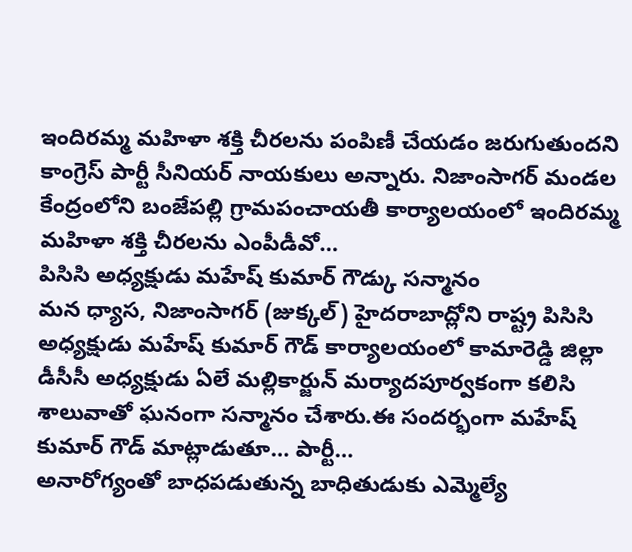ఇందిరమ్మ మహిళా శక్తి చీరలను పంపిణీ చేయడం జరుగుతుందని కాంగ్రెస్ పార్టీ సీనియర్ నాయకులు అన్నారు. నిజాంసాగర్ మండల కేంద్రంలోని బంజేపల్లి గ్రామపంచాయతీ కార్యాలయంలో ఇందిరమ్మ మహిళా శక్తి చీరలను ఎంపీడీవో…
పిసిసి అధ్యక్షుడు మహేష్ కుమార్ గౌడ్కు సన్మానం
మన ధ్యాస, నిజాంసాగర్ (జుక్కల్) హైదరాబాద్లోని రాష్ట్ర పిసిసి అధ్యక్షుడు మహేష్ కుమార్ గౌడ్ కార్యాలయంలో కామారెడ్డి జిల్లా డీసీసీ అధ్యక్షుడు ఏలే మల్లికార్జున్ మర్యాదపూర్వకంగా కలిసి శాలువాతో ఘనంగా సన్మానం చేశారు.ఈ సందర్భంగా మహేష్ కుమార్ గౌడ్ మాట్లాడుతూ… పార్టీ…
అనారోగ్యంతో బాధపడుతున్న బాధితుడుకు ఎమ్మెల్యే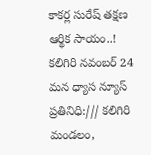కాకర్ల సురేష్ తక్షణ ఆర్థిక సాయం..!
కలిగిరి నవంబర్ 24 మన ధ్యాస న్యూస్ ప్రతినిధి:/// కలిగిరి మండలం,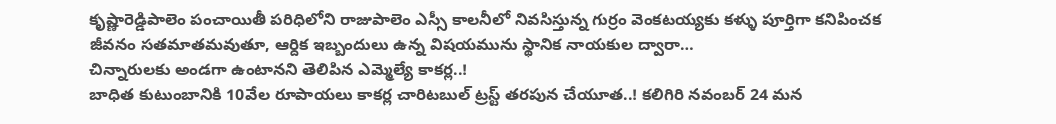కృష్ణారెడ్డిపాలెం పంచాయితీ పరిధిలోని రాజుపాలెం ఎస్సీ కాలనీలో నివసిస్తున్న గుర్రం వెంకటయ్యకు కళ్ళు పూర్తిగా కనిపించక జీవనం సతమాతమవుతూ, ఆర్దిక ఇబ్బందులు ఉన్న విషయమును స్థానిక నాయకుల ద్వారా…
చిన్నారులకు అండగా ఉంటానని తెలిపిన ఎమ్మెల్యే కాకర్ల..!
బాధిత కుటుంబానికి 10వేల రూపాయలు కాకర్ల చారిటబుల్ ట్రస్ట్ తరపున చేయూత..! కలిగిరి నవంబర్ 24 మన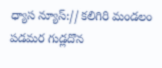ధ్యాస న్యూస్:// కలిగిరి మండలం పడమర గుడ్లదొన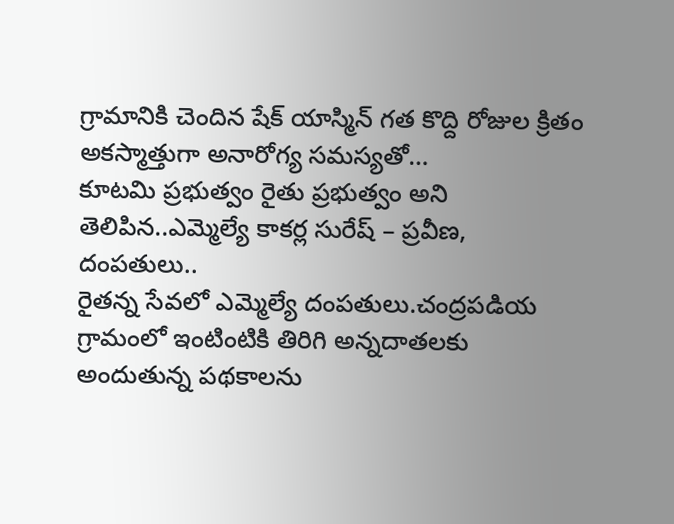గ్రామానికి చెందిన షేక్ యాస్మిన్ గత కొద్ది రోజుల క్రితం అకస్మాత్తుగా అనారోగ్య సమస్యతో…
కూటమి ప్రభుత్వం రైతు ప్రభుత్వం అని తెలిపిన..ఎమ్మెల్యే కాకర్ల సురేష్ – ప్రవీణ, దంపతులు..
రైతన్న సేవలో ఎమ్మెల్యే దంపతులు.చంద్రపడియ గ్రామంలో ఇంటింటికి తిరిగి అన్నదాతలకు అందుతున్న పథకాలను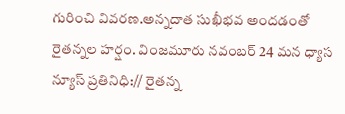గురించి వివరణ.అన్నదాత సుఖీభవ అందడంతో రైతన్నల హర్షం. వింజమూరు నవంబర్ 24 మన ధ్యాస న్యూస్ ప్రతినిధి:// రైతన్న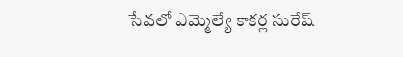సేవలో ఎమ్మెల్యే కాకర్ల సురేష్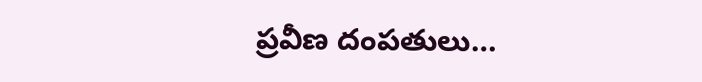ప్రవీణ దంపతులు…